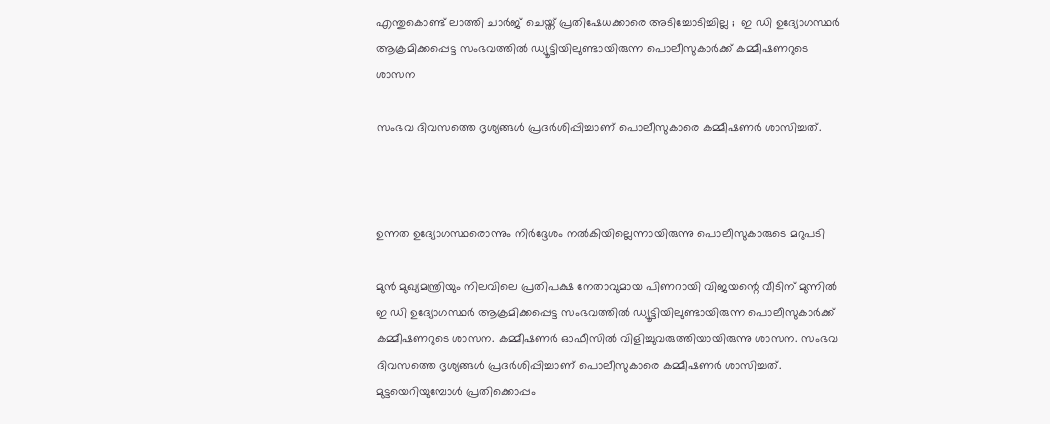എന്തുകൊണ്ട് ലാത്തി ചാര്‍ജ് ചെയ്ത് പ്രതിഷേധക്കാരെ അടിച്ചോടിച്ചില്ല ;  ഇ ഡി ഉദ്യോഗസ്ഥര്‍ ആക്രമിക്കപ്പെട്ട സംഭവത്തില്‍ ഡ്യൂട്ടിയിലുണ്ടായിരുന്ന പൊലീസുകാര്‍ക്ക് കമ്മീഷണറുടെ ശാസന

സംഭവ ദിവസത്തെ ദൃശ്യങ്ങള്‍ പ്രദര്‍ശിപ്പിച്ചാണ് പൊലീസുകാരെ കമ്മീഷണര്‍ ശാസിച്ചത്.



ഉന്നത ഉദ്യോഗസ്ഥരൊന്നും നിര്‍ദ്ദേശം നല്‍കിയില്ലെന്നായിരുന്നു പൊലീസുകാരുടെ മറുപടി

മുന്‍ മുഖ്യമന്ത്രിയും നിലവിലെ പ്രതിപക്ഷ നേതാവുമായ പിണറായി വിജയന്റെ വീടിന് മുന്നില്‍ ഇ ഡി ഉദ്യോഗസ്ഥര്‍ ആക്രമിക്കപ്പെട്ട സംഭവത്തില്‍ ഡ്യൂട്ടിയിലുണ്ടായിരുന്ന പൊലീസുകാര്‍ക്ക് കമ്മീഷണറുടെ ശാസന. കമ്മീഷണര്‍ ഓഫീസില്‍ വിളിച്ചുവരുത്തിയായിരുന്നു ശാസന. സംഭവ ദിവസത്തെ ദൃശ്യങ്ങള്‍ പ്രദര്‍ശിപ്പിച്ചാണ് പൊലീസുകാരെ കമ്മീഷണര്‍ ശാസിച്ചത്. മുട്ടയെറിയുമ്പോള്‍ പ്രതിക്കൊപ്പം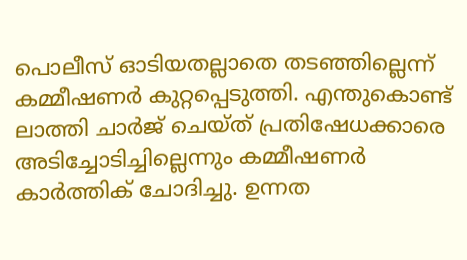പൊലീസ് ഓടിയതല്ലാതെ തടഞ്ഞില്ലെന്ന് കമ്മീഷണര്‍ കുറ്റപ്പെടുത്തി. എന്തുകൊണ്ട് ലാത്തി ചാര്‍ജ് ചെയ്ത് പ്രതിഷേധക്കാരെ അടിച്ചോടിച്ചില്ലെന്നും കമ്മീഷണര്‍ കാര്‍ത്തിക് ചോദിച്ചു. ഉന്നത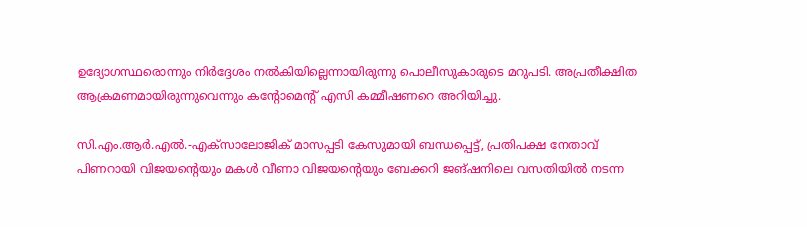ഉദ്യോഗസ്ഥരൊന്നും നിര്‍ദ്ദേശം നല്‍കിയില്ലെന്നായിരുന്നു പൊലീസുകാരുടെ മറുപടി. അപ്രതീക്ഷിത ആക്രമണമായിരുന്നുവെന്നും കന്റോമെന്റ് എസി കമ്മീഷണറെ അറിയിച്ചു.

സി.എം.ആര്‍.എല്‍.-എക്‌സാലോജിക് മാസപ്പടി കേസുമായി ബന്ധപ്പെട്ട്, പ്രതിപക്ഷ നേതാവ് പിണറായി വിജയന്റെയും മകള്‍ വീണാ വിജയന്റെയും ബേക്കറി ജങ്ഷനിലെ വസതിയില്‍ നടന്ന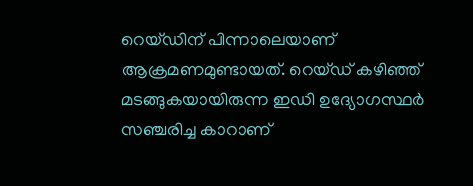റെയ്ഡിന് പിന്നാലെയാണ് ആക്രമണമുണ്ടായത്. റെയ്ഡ് കഴിഞ്ഞ് മടങ്ങുകയായിരുന്ന ഇഡി ഉദ്യോഗസ്ഥര്‍ സഞ്ചരിച്ച കാറാണ്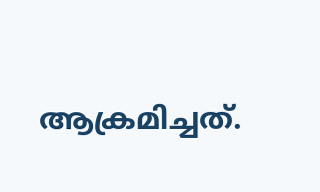ആക്രമിച്ചത്.